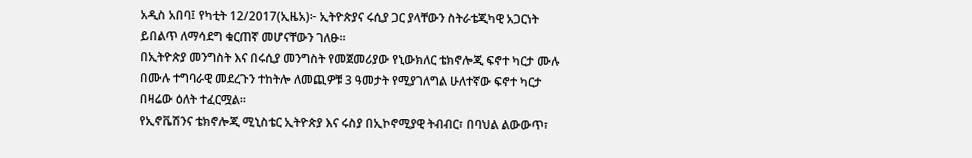አዲስ አበባ፤ የካቲት 12/2017(ኢዜአ)፦ ኢትዮጵያና ሩሲያ ጋር ያላቸውን ስትራቴጂካዊ አጋርነት ይበልጥ ለማሳደግ ቁርጠኛ መሆናቸውን ገለፁ።
በኢትዮጵያ መንግስት እና በሩሲያ መንግስት የመጀመሪያው የኒውክለር ቴክኖሎጂ ፍኖተ ካርታ ሙሉ በሙሉ ተግባራዊ መደረጉን ተከትሎ ለመጪዎቹ 3 ዓመታት የሚያገለግል ሁለተኛው ፍኖተ ካርታ በዛሬው ዕለት ተፈርሟል።
የኢኖቬሽንና ቴክኖሎጂ ሚኒስቴር ኢትዮጵያ እና ሩስያ በኢኮኖሚያዊ ትብብር፣ በባህል ልውውጥ፣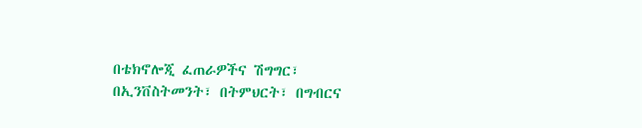በቴክኖሎጂ ፈጠራዎችና ሽግግር፣ በኢንቨስትመንት፣ በትምህርት፣ በግብርና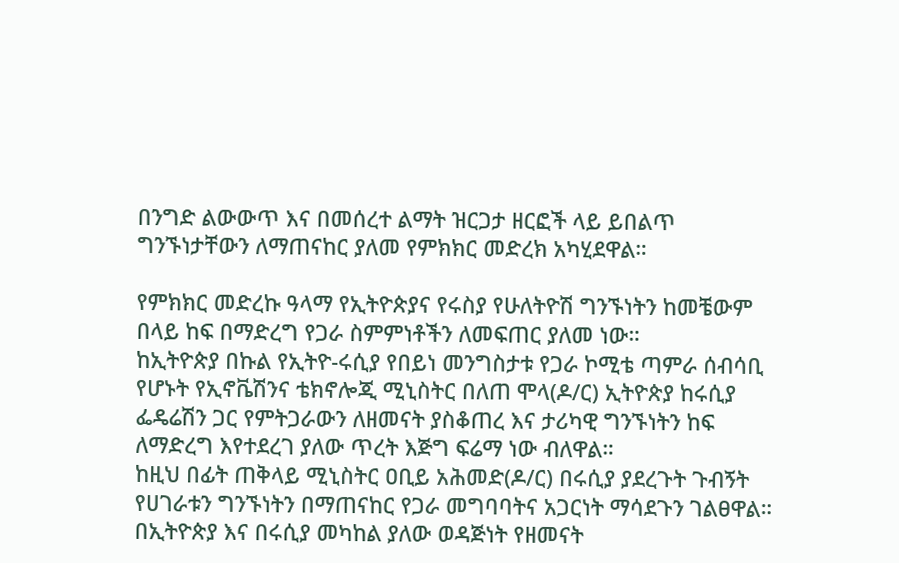በንግድ ልውውጥ እና በመሰረተ ልማት ዝርጋታ ዘርፎች ላይ ይበልጥ ግንኙነታቸውን ለማጠናከር ያለመ የምክክር መድረክ አካሂደዋል።

የምክክር መድረኩ ዓላማ የኢትዮጵያና የሩስያ የሁለትዮሽ ግንኙነትን ከመቼውም በላይ ከፍ በማድረግ የጋራ ስምምነቶችን ለመፍጠር ያለመ ነው።
ከኢትዮጵያ በኩል የኢትዮ-ሩሲያ የበይነ መንግስታቱ የጋራ ኮሚቴ ጣምራ ሰብሳቢ የሆኑት የኢኖቬሽንና ቴክኖሎጂ ሚኒስትር በለጠ ሞላ(ዶ/ር) ኢትዮጵያ ከሩሲያ ፌዴሬሽን ጋር የምትጋራውን ለዘመናት ያስቆጠረ እና ታሪካዊ ግንኙነትን ከፍ ለማድረግ እየተደረገ ያለው ጥረት እጅግ ፍሬማ ነው ብለዋል።
ከዚህ በፊት ጠቅላይ ሚኒስትር ዐቢይ አሕመድ(ዶ/ር) በሩሲያ ያደረጉት ጉብኝት የሀገራቱን ግንኙነትን በማጠናከር የጋራ መግባባትና አጋርነት ማሳደጉን ገልፀዋል።
በኢትዮጵያ እና በሩሲያ መካከል ያለው ወዳጅነት የዘመናት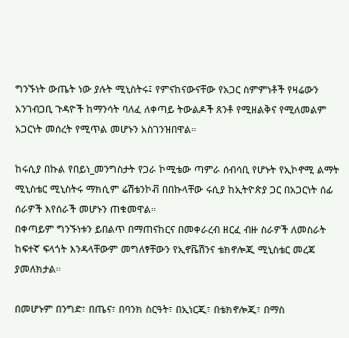ግንኙነት ውጤት ነው ያሉት ሚኒስትሩ፤ የምናከናውናቸው የአጋር ስምምነቶች የዛሬውን አንገብጋቢ ጉዳዮች ከማንሳት ባለፈ ለቀጣይ ትውልዶች ጸንቶ የሚዘልቅና የሚለመልም አጋርነት መሰረት የሚጥል መሆኑን አስገንዝበዋል።

ከሩሲያ በኩል የበይነ_መንግስታት የጋራ ኮሚቴው ጣምራ ሰብሳቢ የሆኑት የኢኮኖሚ ልማት ሚኒስቴር ሚኒስትሩ ማክሲም ሬሽቴንኮቭ በበኩላቸው ሩሲያ ከኢትዮጵያ ጋር በአጋርነት ሰፊ ሰራዎች እየሰራች መሆኑን ጠቁመዋል።
በቀጣይም ግንኙነቱን ይበልጥ በማጠናከርና በመቀራረብ ዘርፈ ብዙ ስራዎች ለመስራት ከፍተኛ ፍላጎት እንዳላቸውም መግለፃቸውን የኢኖቬሽንና ቴክኖሎጂ ሚኒስቴር መረጃ ያመለክታል።

በመሆኑም በንግድ፣ በጤና፣ በባንክ ስርዓት፣ በኢነርጂ፣ በቴክኖሎጂ፣ በማስ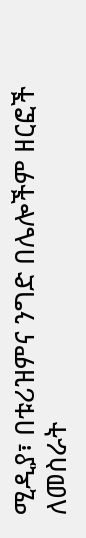ሚዲያ፣ በቱሪዝምና ንግድ በሌሎችም ዘርፎች ለመስራት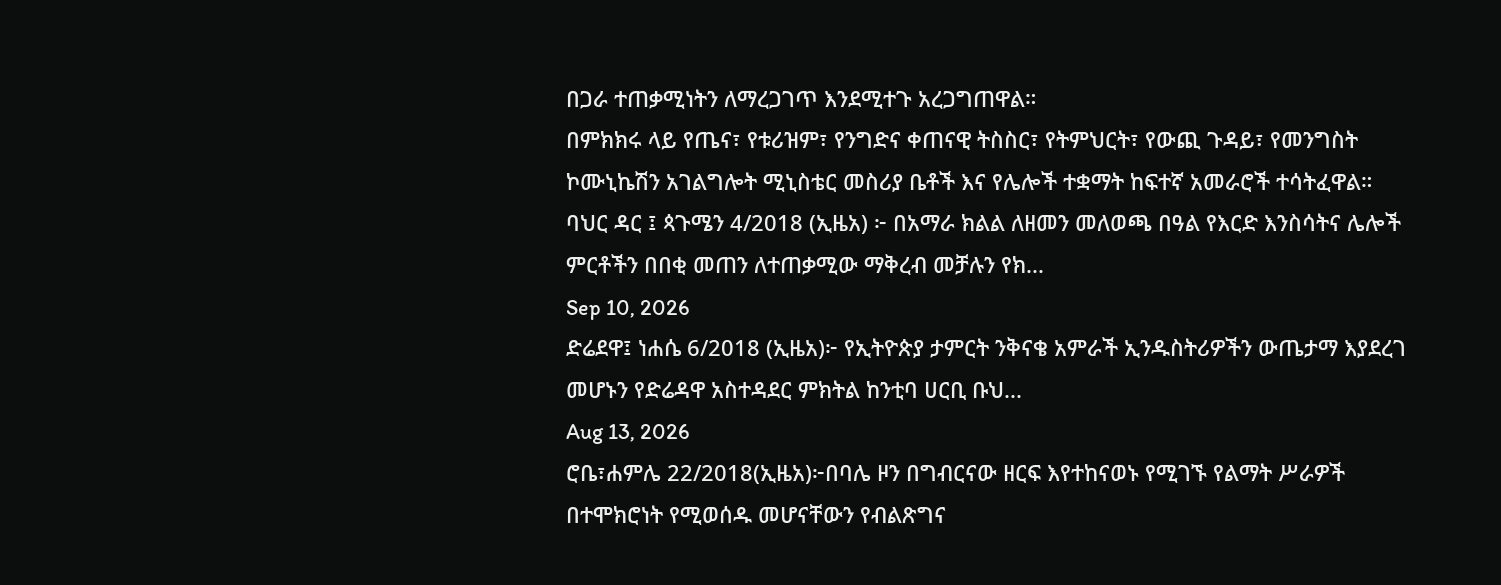በጋራ ተጠቃሚነትን ለማረጋገጥ እንደሚተጉ አረጋግጠዋል።
በምክክሩ ላይ የጤና፣ የቱሪዝም፣ የንግድና ቀጠናዊ ትስስር፣ የትምህርት፣ የውጪ ጉዳይ፣ የመንግስት ኮሙኒኬሽን አገልግሎት ሚኒስቴር መስሪያ ቤቶች እና የሌሎች ተቋማት ከፍተኛ አመራሮች ተሳትፈዋል።
ባህር ዳር ፤ ጳጉሜን 4/2018 (ኢዜአ) ፦ በአማራ ክልል ለዘመን መለወጫ በዓል የእርድ እንስሳትና ሌሎች ምርቶችን በበቂ መጠን ለተጠቃሚው ማቅረብ መቻሉን የክ...
Sep 10, 2026
ድሬደዋ፤ ነሐሴ 6/2018 (ኢዜአ)፦ የኢትዮጵያ ታምርት ንቅናቄ አምራች ኢንዱስትሪዎችን ውጤታማ እያደረገ መሆኑን የድሬዳዋ አስተዳደር ምክትል ከንቲባ ሀርቢ ቡህ...
Aug 13, 2026
ሮቤ፣ሐምሌ 22/2018(ኢዜአ)፦በባሌ ዞን በግብርናው ዘርፍ እየተከናወኑ የሚገኙ የልማት ሥራዎች በተሞክሮነት የሚወሰዱ መሆናቸውን የብልጽግና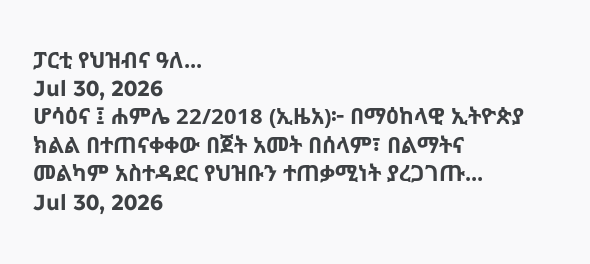ፓርቲ የህዝብና ዓለ...
Jul 30, 2026
ሆሳዕና ፤ ሐምሌ 22/2018 (ኢዜአ)፦ በማዕከላዊ ኢትዮጵያ ክልል በተጠናቀቀው በጀት አመት በሰላም፣ በልማትና መልካም አስተዳደር የህዝቡን ተጠቃሚነት ያረጋገጡ...
Jul 30, 2026